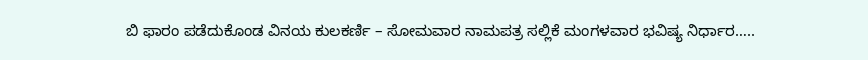ಬಿ ಫಾರಂ ಪಡೆದುಕೊಂಡ ವಿನಯ ಕುಲಕರ್ಣಿ – ಸೋಮವಾರ ನಾಮಪತ್ರ ಸಲ್ಲಿಕೆ ಮಂಗಳವಾರ ಭವಿಷ್ಯ ನಿರ್ಧಾರ…..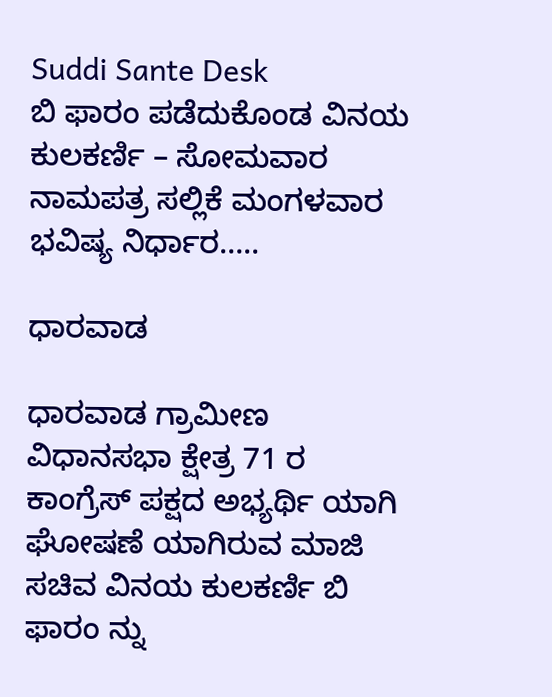Suddi Sante Desk
ಬಿ ಫಾರಂ ಪಡೆದುಕೊಂಡ ವಿನಯ ಕುಲಕರ್ಣಿ – ಸೋಮವಾರ ನಾಮಪತ್ರ ಸಲ್ಲಿಕೆ ಮಂಗಳವಾರ ಭವಿಷ್ಯ ನಿರ್ಧಾರ…..

ಧಾರವಾಡ

ಧಾರವಾಡ ಗ್ರಾಮೀಣ ವಿಧಾನಸಭಾ ಕ್ಷೇತ್ರ 71 ರ ಕಾಂಗ್ರೆಸ್ ಪಕ್ಷದ ಅಭ್ಯರ್ಥಿ ಯಾಗಿ ಘೋಷಣೆ ಯಾಗಿರುವ ಮಾಜಿ ಸಚಿವ ವಿನಯ ಕುಲಕರ್ಣಿ ಬಿ ಫಾರಂ ನ್ನು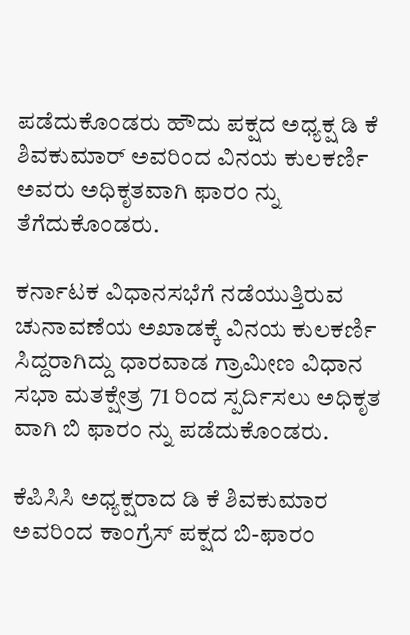ಪಡೆದುಕೊಂಡರು ಹೌದು ಪಕ್ಷದ ಅಧ್ಯಕ್ಷ ಡಿ ಕೆ ಶಿವಕುಮಾರ್ ಅವರಿಂದ ವಿನಯ ಕುಲಕರ್ಣಿ ಅವರು ಅಧಿಕೃತವಾಗಿ ಫಾರಂ ನ್ನು ತೆಗೆದುಕೊಂಡರು.

ಕರ್ನಾಟಕ ವಿಧಾನಸಭೆಗೆ ನಡೆಯುತ್ತಿರುವ ಚುನಾವಣೆಯ ಅಖಾಡಕ್ಕೆ ವಿನಯ ಕುಲಕರ್ಣಿ ಸಿದ್ದರಾಗಿದ್ದು ಧಾರವಾಡ ಗ್ರಾಮೀಣ ವಿಧಾನ ಸಭಾ ಮತಕ್ಷೇತ್ರ 71 ರಿಂದ ಸ್ಪರ್ದಿಸಲು ಅಧಿಕೃತ ವಾಗಿ ಬಿ ಫಾರಂ ನ್ನು ಪಡೆದುಕೊಂಡರು.

ಕೆಪಿಸಿಸಿ ಅಧ್ಯಕ್ಷರಾದ ಡಿ ಕೆ ಶಿವಕುಮಾರ ಅವರಿಂದ ಕಾಂಗ್ರೆಸ್ ಪಕ್ಷದ ಬಿ-ಫಾರಂ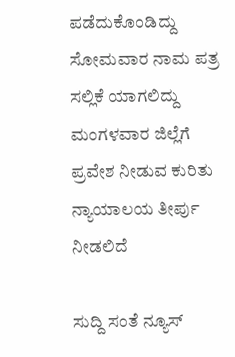ಪಡೆದುಕೊಂಡಿದ್ದು ಸೋಮವಾರ ನಾಮ ಪತ್ರ ಸಲ್ಲಿಕೆ ಯಾಗಲಿದ್ದು ಮಂಗಳವಾರ ಜಿಲ್ಲೆಗೆ ಪ್ರವೇಶ ನೀಡುವ ಕುರಿತು ನ್ಯಾಯಾಲಯ ತೀರ್ಪು ನೀಡಲಿದೆ‌

ಸುದ್ದಿ ಸಂತೆ ನ್ಯೂಸ್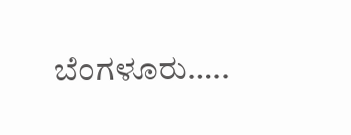ಬೆಂಗಳೂರು…..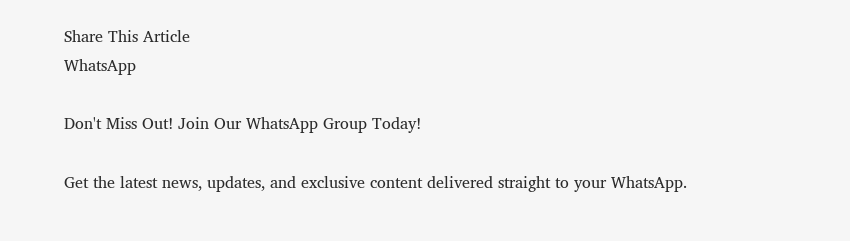Share This Article
WhatsApp

Don't Miss Out! Join Our WhatsApp Group Today!

Get the latest news, updates, and exclusive content delivered straight to your WhatsApp.